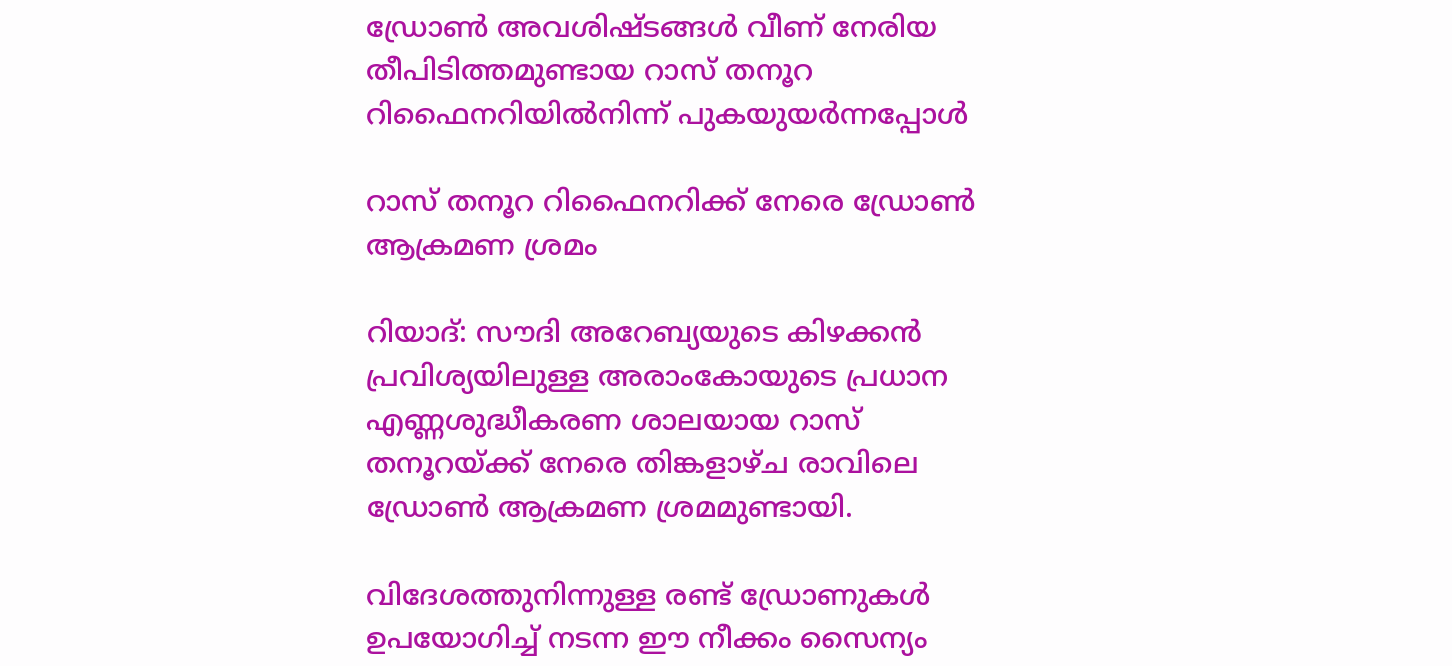ഡ്രോൺ അവശിഷ്ടങ്ങൾ വീണ് നേരിയ തീപിടിത്തമുണ്ടായ റാസ് തനൂറ റിഫൈനറിയിൽനിന്ന് പുകയുയർന്നപ്പോൾ

റാസ് തനൂറ റിഫൈനറിക്ക് നേരെ ഡ്രോൺ ആക്രമണ ശ്രമം

റിയാദ്: സൗദി അറേബ്യയുടെ കിഴക്കൻ പ്രവിശ്യയിലുള്ള അരാംകോയുടെ പ്രധാന എണ്ണശുദ്ധീകരണ ശാലയായ റാസ് തനൂറയ്ക്ക് നേരെ തിങ്കളാഴ്ച രാവിലെ ഡ്രോൺ ആക്രമണ ശ്രമമുണ്ടായി.

വിദേശത്തുനിന്നുള്ള രണ്ട് ഡ്രോണുകൾ ഉപയോഗിച്ച് നടന്ന ഈ നീക്കം സൈന്യം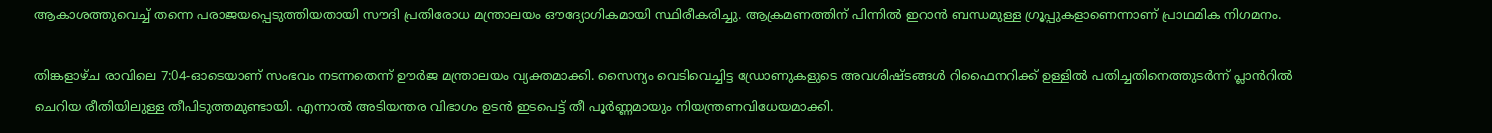ആകാശത്തുവെച്ച് തന്നെ പരാജയപ്പെടുത്തിയതായി സൗദി പ്രതിരോധ മന്ത്രാലയം ഔദ്യോഗികമായി സ്ഥിരീകരിച്ചു. ആക്രമണത്തിന് പിന്നിൽ ഇറാൻ ബന്ധമുള്ള ഗ്രൂപ്പുകളാണെന്നാണ് പ്രാഥമിക നിഗമനം.

തിങ്കളാഴ്ച രാവിലെ 7:04-ഓടെയാണ് സംഭവം നടന്നതെന്ന് ഊർജ മന്ത്രാലയം വ്യക്തമാക്കി. സൈന്യം വെടിവെച്ചിട്ട ഡ്രോണുകളുടെ അവശിഷ്ടങ്ങൾ റിഫൈനറിക്ക് ഉള്ളിൽ പതിച്ചതിനെത്തുടർന്ന് പ്ലാൻറിൽ ചെറിയ രീതിയിലുള്ള തീപിടുത്തമുണ്ടായി. എന്നാൽ അടിയന്തര വിഭാഗം ഉടൻ ഇടപെട്ട് തീ പൂർണ്ണമായും നിയന്ത്രണവിധേയമാക്കി.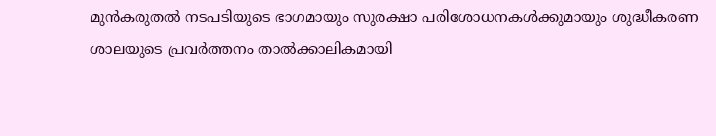മുൻകരുതൽ നടപടിയുടെ ഭാഗമായും സുരക്ഷാ പരിശോധനകൾക്കുമായും ശുദ്ധീകരണ ശാലയുടെ പ്രവർത്തനം താൽക്കാലികമായി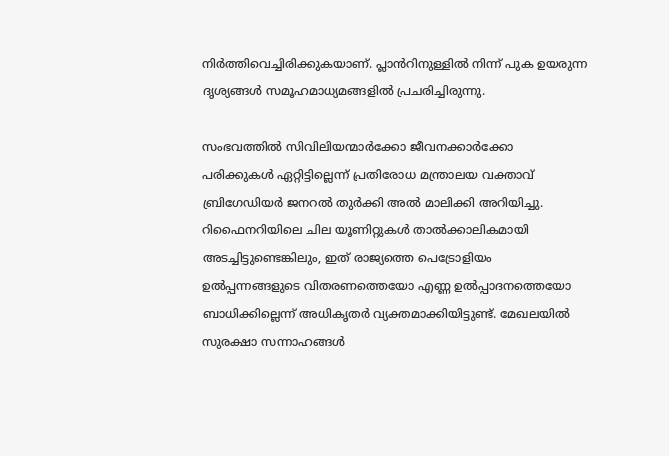നിർത്തിവെച്ചിരിക്കുകയാണ്. പ്ലാൻറിനുള്ളിൽ നിന്ന് പുക ഉയരുന്ന ദൃശ്യങ്ങൾ സമൂഹമാധ്യമങ്ങളിൽ പ്രചരിച്ചിരുന്നു.

സംഭവത്തിൽ സിവിലിയന്മാർക്കോ ജീവനക്കാർക്കോ പരിക്കുകൾ ഏറ്റിട്ടില്ലെന്ന് പ്രതിരോധ മന്ത്രാലയ വക്താവ് ബ്രിഗേഡിയർ ജനറൽ തുർക്കി അൽ മാലിക്കി അറിയിച്ചു. റിഫൈനറിയിലെ ചില യൂണിറ്റുകൾ താൽക്കാലികമായി അടച്ചിട്ടുണ്ടെങ്കിലും, ഇത് രാജ്യത്തെ പെട്രോളിയം ഉൽപ്പന്നങ്ങളുടെ വിതരണത്തെയോ എണ്ണ ഉൽപ്പാദനത്തെയോ ബാധിക്കില്ലെന്ന് അധികൃതർ വ്യക്തമാക്കിയിട്ടുണ്ട്. മേഖലയിൽ സുരക്ഷാ സന്നാഹങ്ങൾ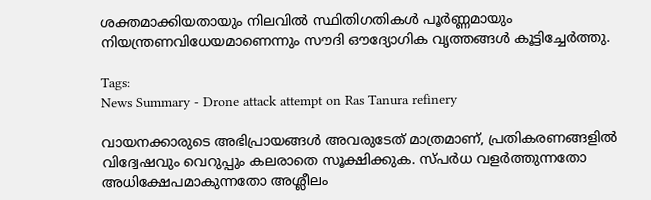ശക്തമാക്കിയതായും നിലവിൽ സ്ഥിതിഗതികൾ പൂർണ്ണമായും നിയന്ത്രണവിധേയമാണെന്നും സൗദി ഔദ്യോഗിക വൃത്തങ്ങൾ കൂട്ടിച്ചേർത്തു.

Tags:
News Summary - Drone attack attempt on Ras Tanura refinery

വായനക്കാരുടെ അഭിപ്രായങ്ങള്‍ അവരുടേത് മാത്രമാണ്, പ്രതികരണങ്ങളിൽ വിദ്വേഷവും വെറുപ്പും കലരാതെ സൂക്ഷിക്കുക. സ്പർധ വളർത്തുന്നതോ അധിക്ഷേപമാകുന്നതോ അശ്ലീലം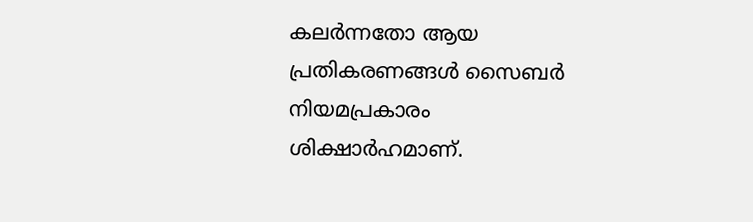കലർന്നതോ ആയ പ്രതികരണങ്ങൾ സൈബർ നിയമപ്രകാരം ശിക്ഷാർഹമാണ്.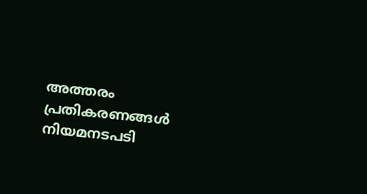അത്തരം പ്രതികരണങ്ങൾ നിയമനടപടി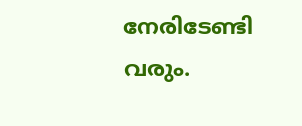നേരിടേണ്ടി വരും.